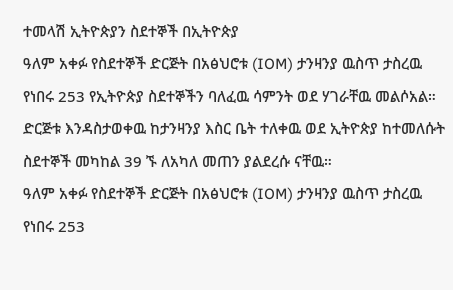ተመላሽ ኢትዮጵያን ስደተኞች በኢትዮጵያ
ዓለም አቀፉ የስደተኞች ድርጅት በአፅህሮቱ (IOM) ታንዛንያ ዉስጥ ታስረዉ የነበሩ 253 የኢትዮጵያ ስደተኞችን ባለፈዉ ሳምንት ወደ ሃገራቸዉ መልሶአል። ድርጅቱ እንዳስታወቀዉ ከታንዛንያ እስር ቤት ተለቀዉ ወደ ኢትዮጵያ ከተመለሱት ስደተኞች መካከል 39 ኙ ለአካለ መጠን ያልደረሱ ናቸዉ።
ዓለም አቀፉ የስደተኞች ድርጅት በአፅህሮቱ (IOM) ታንዛንያ ዉስጥ ታስረዉ የነበሩ 253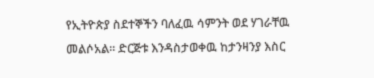የኢትዮጵያ ስደተኞችን ባለፈዉ ሳምንት ወደ ሃገራቸዉ መልሶአል። ድርጅቱ እንዳስታወቀዉ ከታንዛንያ እስር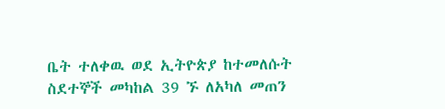ቤት ተለቀዉ ወደ ኢትዮጵያ ከተመለሱት ስደተኞች መካከል 39 ኙ ለአካለ መጠን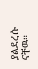ያልደረሱ ናቸዉ።